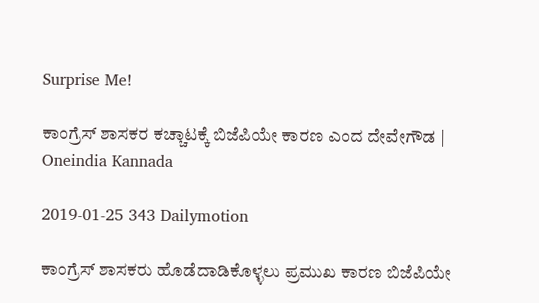Surprise Me!

ಕಾಂಗ್ರೆಸ್ ಶಾಸಕರ ಕಚ್ಚಾಟಕ್ಕೆ ಬಿಜೆಪಿಯೇ ಕಾರಣ ಎಂದ ದೇವೇಗೌಡ | Oneindia Kannada

2019-01-25 343 Dailymotion

ಕಾಂಗ್ರೆಸ್ ಶಾಸಕರು ಹೊಡೆದಾಡಿಕೊಳ್ಳಲು ಪ್ರಮುಖ ಕಾರಣ ಬಿಜೆಪಿಯೇ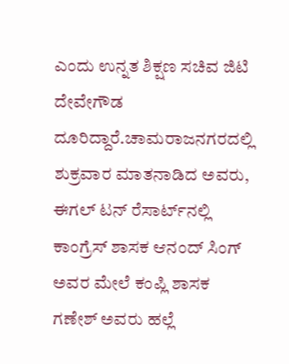ಎಂದು ಉನ್ನತ ಶಿಕ್ಷಣ ಸಚಿವ ಜಿಟಿ ದೇವೇಗೌಡ ದೂರಿದ್ದಾರೆ.ಚಾಮರಾಜನಗರದಲ್ಲಿ ಶುಕ್ರವಾರ ಮಾತನಾಡಿದ ಅವರು, ಈಗಲ್‌ ಟನ್ ರೆಸಾರ್ಟ್‌ನಲ್ಲಿ ಕಾಂಗ್ರೆಸ್ ಶಾಸಕ ಆನಂದ್ ಸಿಂಗ್ ಅವರ ಮೇಲೆ ಕಂಪ್ಲಿ ಶಾಸಕ ಗಣೇಶ್ ಅವರು ಹಲ್ಲೆ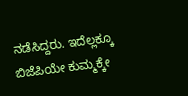ನಡೆಸಿದ್ದರು. ಇದೆಲ್ಲಕ್ಕೂ ಬಿಜೆಪಿಯೇ ಕುಮ್ಮಕ್ಕೇ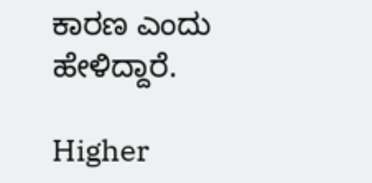ಕಾರಣ ಎಂದು ಹೇಳಿದ್ದಾರೆ.

Higher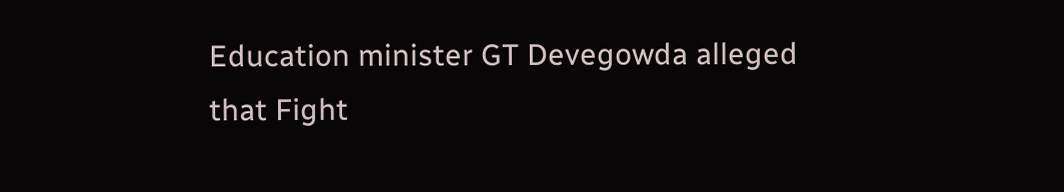Education minister GT Devegowda alleged that Fight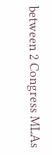between 2 Congress MLAs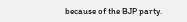because of the BJP party.